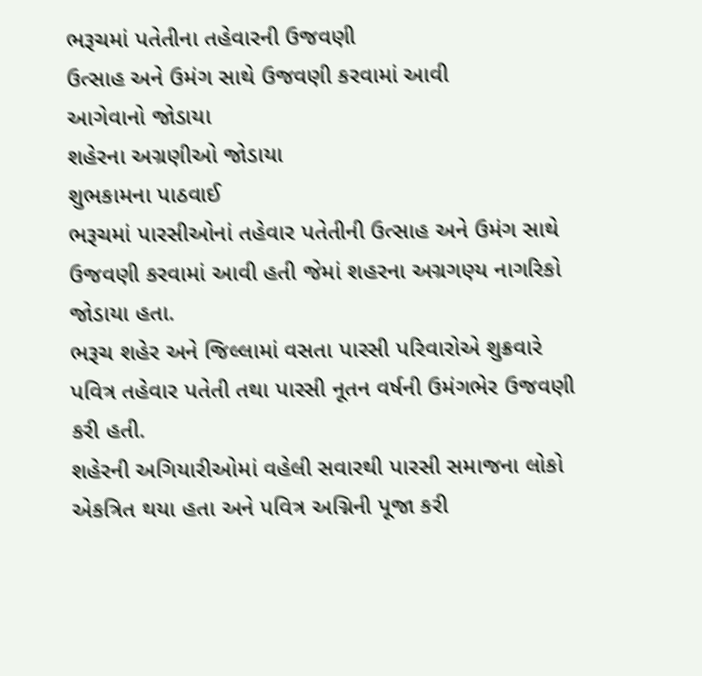ભરૂચમાં પતેતીના તહેવારની ઉજવણી
ઉત્સાહ અને ઉમંગ સાથે ઉજવણી કરવામાં આવી
આગેવાનો જોડાયા
શહેરના અગ્રણીઓ જોડાયા
શુભકામના પાઠવાઈ
ભરૂચમાં પારસીઓનાં તહેવાર પતેતીની ઉત્સાહ અને ઉમંગ સાથે ઉજવણી કરવામાં આવી હતી જેમાં શહરના અગ્રગણ્ય નાગરિકો જોડાયા હતા.
ભરૂચ શહેર અને જિલ્લામાં વસતા પારસી પરિવારોએ શુક્રવારે પવિત્ર તહેવાર પતેતી તથા પારસી નૂતન વર્ષની ઉમંગભેર ઉજવણી કરી હતી.
શહેરની અગિયારીઓમાં વહેલી સવારથી પારસી સમાજના લોકો એકત્રિત થયા હતા અને પવિત્ર અગ્નિની પૂજા કરી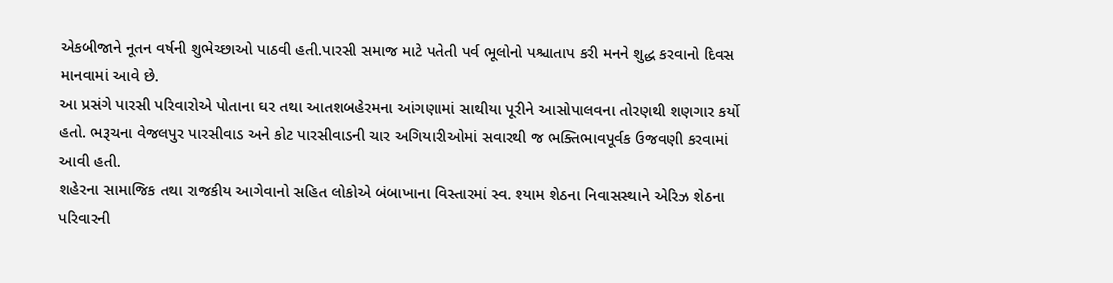એકબીજાને નૂતન વર્ષની શુભેચ્છાઓ પાઠવી હતી.પારસી સમાજ માટે પતેતી પર્વ ભૂલોનો પશ્ચાતાપ કરી મનને શુદ્ધ કરવાનો દિવસ માનવામાં આવે છે.
આ પ્રસંગે પારસી પરિવારોએ પોતાના ઘર તથા આતશબહેરમના આંગણામાં સાથીયા પૂરીને આસોપાલવના તોરણથી શણગાર કર્યો હતો. ભરૂચના વેજલપુર પારસીવાડ અને કોટ પારસીવાડની ચાર અગિયારીઓમાં સવારથી જ ભક્તિભાવપૂર્વક ઉજવણી કરવામાં આવી હતી.
શહેરના સામાજિક તથા રાજકીય આગેવાનો સહિત લોકોએ બંબાખાના વિસ્તારમાં સ્વ. શ્યામ શેઠના નિવાસસ્થાને એરિઝ શેઠના પરિવારની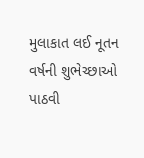મુલાકાત લઈ નૂતન વર્ષની શુભેચ્છાઓ પાઠવી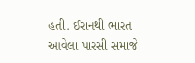હતી. ઈરાનથી ભારત આવેલા પારસી સમાજે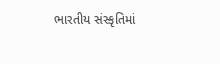ભારતીય સંસ્કૃતિમાં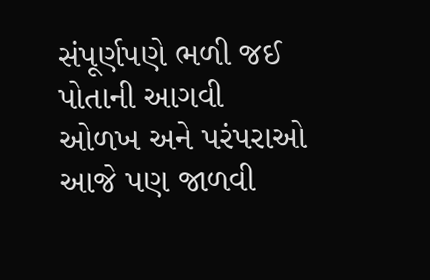સંપૂર્ણપણે ભળી જઈ પોતાની આગવી ઓળખ અને પરંપરાઓ આજે પણ જાળવી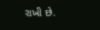રાખી છે.